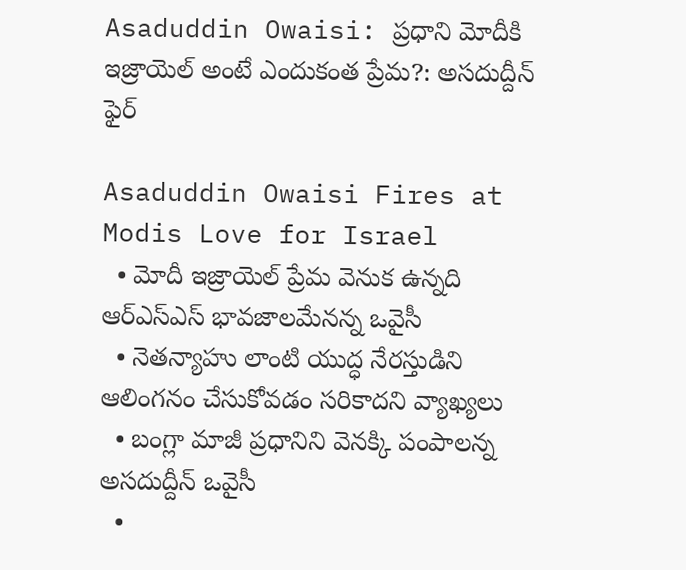Asaduddin Owaisi: ప్రధాని మోదీకి ఇజ్రాయెల్ అంటే ఎందుకంత ప్రేమ?: అసదుద్దీన్ ఫైర్

Asaduddin Owaisi Fires at Modis Love for Israel
  • మోదీ ఇజ్రాయెల్ ప్రేమ వెనుక ఉన్నది ఆర్ఎస్ఎస్ భావజాలమేనన్న ఒవైసీ
  • నెతన్యాహు లాంటి యుద్ధ నేరస్తుడిని ఆలింగనం చేసుకోవడం సరికాదని వ్యాఖ్యలు
  • బంగ్లా మాజీ ప్రధానిని వెనక్కి పంపాలన్న అసదుద్దీన్ ఒవైసీ
  •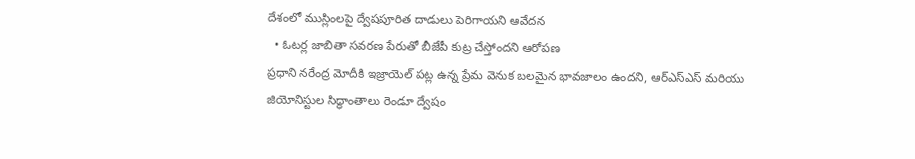దేశంలో ముస్లింలపై ద్వేషపూరిత దాడులు పెరిగాయని ఆవేదన
  • ఓటర్ల జాబితా సవరణ పేరుతో బీజేపీ కుట్ర చేస్తోందని ఆరోపణ
ప్రధాని నరేంద్ర మోదీకి ఇజ్రాయెల్ పట్ల ఉన్న ప్రేమ వెనుక బలమైన భావజాలం ఉందని, ఆర్ఎస్ఎస్ మరియు జియోనిస్టుల సిద్ధాంతాలు రెండూ ద్వేషం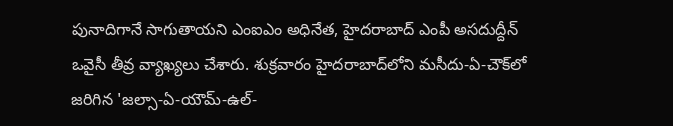పునాదిగానే సాగుతాయని ఎంఐఎం అధినేత, హైదరాబాద్ ఎంపీ అసదుద్దీన్ ఒవైసీ తీవ్ర వ్యాఖ్యలు చేశారు. శుక్రవారం హైదరాబాద్‌లోని మసీదు-ఏ-చౌక్‌లో జరిగిన 'జల్సా-ఏ-యౌమ్-ఉల్-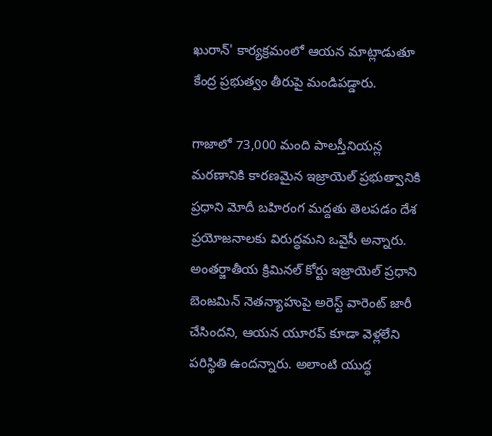ఖురాన్' కార్యక్రమంలో ఆయన మాట్లాడుతూ కేంద్ర ప్రభుత్వం తీరుపై మండిపడ్డారు.

గాజాలో 73,000 మంది పాలస్తీనియన్ల మరణానికి కారణమైన ఇజ్రాయెల్ ప్రభుత్వానికి ప్రధాని మోదీ బహిరంగ మద్దతు తెలపడం దేశ ప్రయోజనాలకు విరుద్ధమని ఒవైసీ అన్నారు. అంతర్జాతీయ క్రిమినల్ కోర్టు ఇజ్రాయెల్ ప్రధాని బెంజమిన్ నెతన్యాహుపై అరెస్ట్ వారెంట్ జారీ చేసిందని, ఆయన యూరప్ కూడా వెళ్లలేని పరిస్థితి ఉందన్నారు. అలాంటి యుద్ధ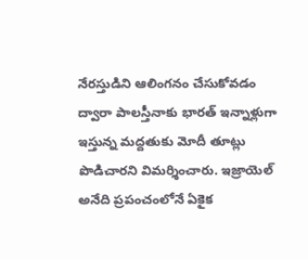నేరస్తుడిని ఆలింగనం చేసుకోవడం ద్వారా పాలస్తీనాకు భారత్ ఇన్నాళ్లుగా ఇస్తున్న మద్దతుకు మోదీ తూట్లు పొడిచారని విమర్శించారు. ఇజ్రాయెల్ అనేది ప్రపంచంలోనే ఏకైక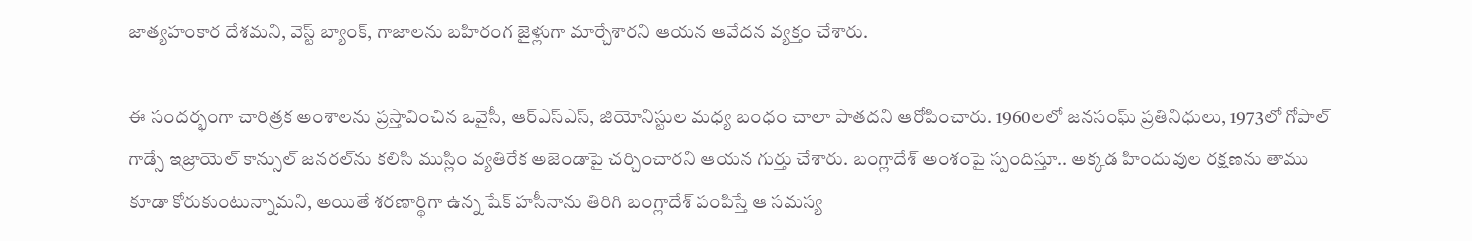జాత్యహంకార దేశమని, వెస్ట్ బ్యాంక్, గాజాలను బహిరంగ జైళ్లుగా మార్చేశారని ఆయన ఆవేదన వ్యక్తం చేశారు.

ఈ సందర్భంగా చారిత్రక అంశాలను ప్రస్తావించిన ఒవైసీ, ఆర్ఎస్ఎస్, జియోనిస్టుల మధ్య బంధం చాలా పాతదని ఆరోపించారు. 1960లలో జనసంఘ్ ప్రతినిధులు, 1973లో గోపాల్ గాడ్సే ఇజ్రాయెల్ కాన్సుల్ జనరల్‌ను కలిసి ముస్లిం వ్యతిరేక అజెండాపై చర్చించారని ఆయన గుర్తు చేశారు. బంగ్లాదేశ్ అంశంపై స్పందిస్తూ.. అక్కడ హిందువుల రక్షణను తాము కూడా కోరుకుంటున్నామని, అయితే శరణార్థిగా ఉన్న షేక్ హసీనాను తిరిగి బంగ్లాదేశ్ పంపిస్తే ఆ సమస్య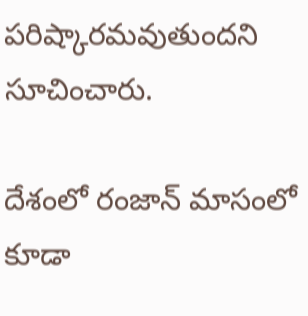పరిష్కారమవుతుందని సూచించారు.

దేశంలో రంజాన్ మాసంలో కూడా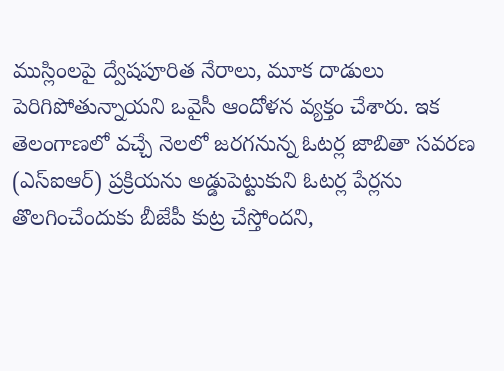ముస్లింలపై ద్వేషపూరిత నేరాలు, మూక దాడులు పెరిగిపోతున్నాయని ఒవైసీ ఆందోళన వ్యక్తం చేశారు. ఇక తెలంగాణలో వచ్చే నెలలో జరగనున్న ఓటర్ల జాబితా సవరణ (ఎస్ఐఆర్) ప్రక్రియను అడ్డుపెట్టుకుని ఓటర్ల పేర్లను తొలగించేందుకు బీజేపీ కుట్ర చేస్తోందని,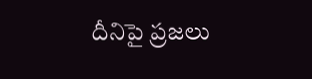దీనిపై ప్రజలు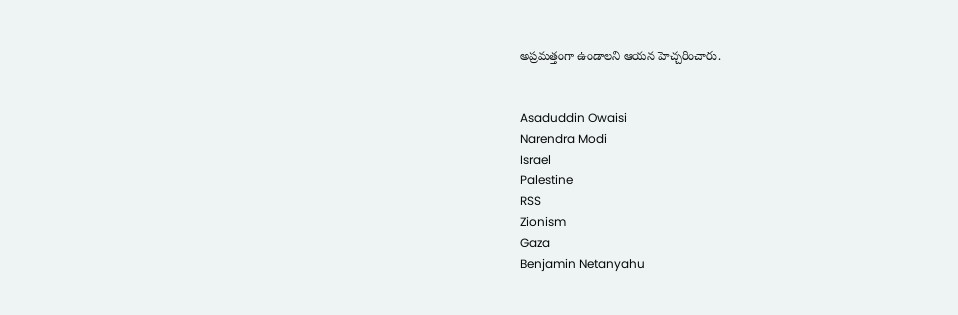అప్రమత్తంగా ఉండాలని ఆయన హెచ్చరించారు.


Asaduddin Owaisi
Narendra Modi
Israel
Palestine
RSS
Zionism
Gaza
Benjamin Netanyahu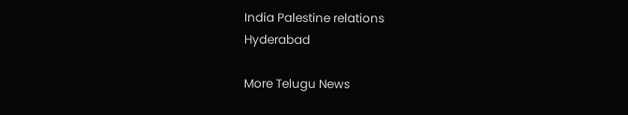India Palestine relations
Hyderabad

More Telugu News